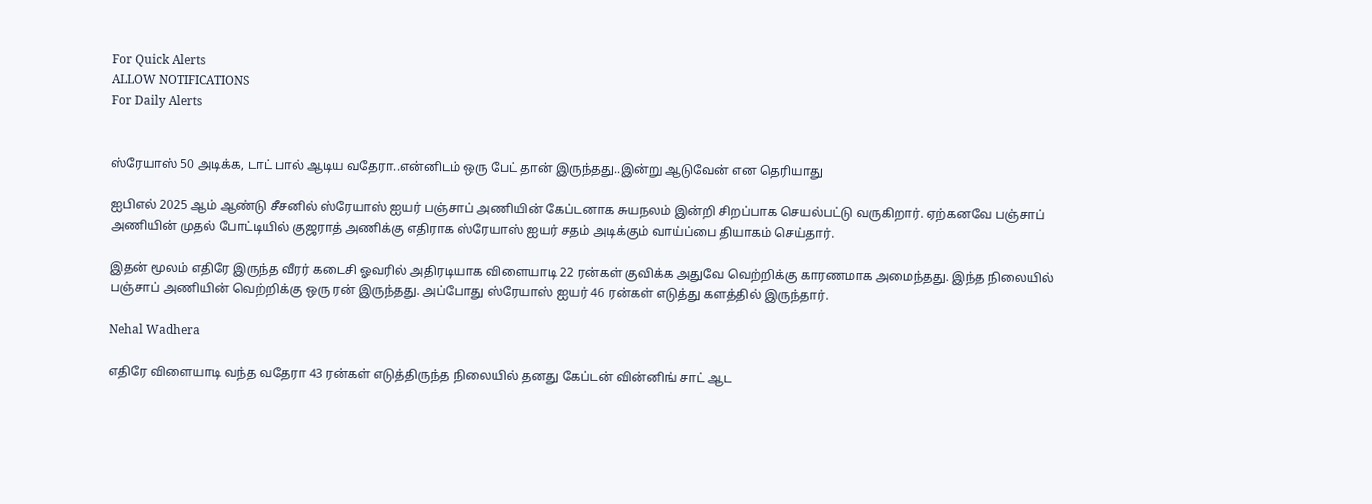For Quick Alerts
ALLOW NOTIFICATIONS
For Daily Alerts


ஸ்ரேயாஸ் 50 அடிக்க, டாட் பால் ஆடிய வதேரா..என்னிடம் ஒரு பேட் தான் இருந்தது..இன்று ஆடுவேன் என தெரியாது

ஐபிஎல் 2025 ஆம் ஆண்டு சீசனில் ஸ்ரேயாஸ் ஐயர் பஞ்சாப் அணியின் கேப்டனாக சுயநலம் இன்றி சிறப்பாக செயல்பட்டு வருகிறார். ஏற்கனவே பஞ்சாப் அணியின் முதல் போட்டியில் குஜராத் அணிக்கு எதிராக ஸ்ரேயாஸ் ஐயர் சதம் அடிக்கும் வாய்ப்பை தியாகம் செய்தார்.

இதன் மூலம் எதிரே இருந்த வீரர் கடைசி ஓவரில் அதிரடியாக விளையாடி 22 ரன்கள் குவிக்க அதுவே வெற்றிக்கு காரணமாக அமைந்தது. இந்த நிலையில் பஞ்சாப் அணியின் வெற்றிக்கு ஒரு ரன் இருந்தது. அப்போது ஸ்ரேயாஸ் ஐயர் 46 ரன்கள் எடுத்து களத்தில் இருந்தார்.

Nehal Wadhera

எதிரே விளையாடி வந்த வதேரா 43 ரன்கள் எடுத்திருந்த நிலையில் தனது கேப்டன் வின்னிங் சாட் ஆட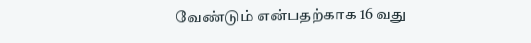வேண்டும் என்பதற்காக 16 வது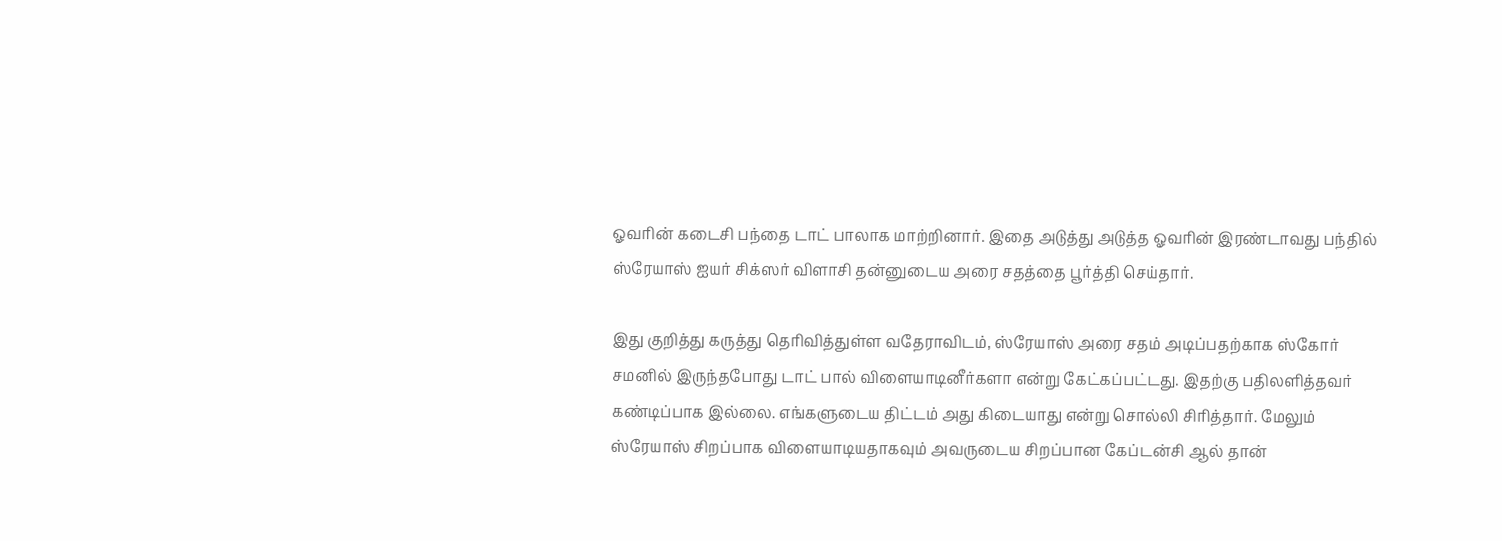ஓவரின் கடைசி பந்தை டாட் பாலாக மாற்றினார். இதை அடுத்து அடுத்த ஓவரின் இரண்டாவது பந்தில் ஸ்ரேயாஸ் ஐயர் சிக்ஸர் விளாசி தன்னுடைய அரை சதத்தை பூர்த்தி செய்தார்.

இது குறித்து கருத்து தெரிவித்துள்ள வதேராவிடம், ஸ்ரேயாஸ் அரை சதம் அடிப்பதற்காக ஸ்கோர் சமனில் இருந்தபோது டாட் பால் விளையாடினீர்களா என்று கேட்கப்பட்டது. இதற்கு பதிலளித்தவர் கண்டிப்பாக இல்லை. எங்களுடைய திட்டம் அது கிடையாது என்று சொல்லி சிரித்தார். மேலும் ஸ்ரேயாஸ் சிறப்பாக விளையாடியதாகவும் அவருடைய சிறப்பான கேப்டன்சி ஆல் தான்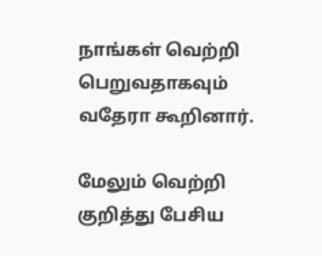நாங்கள் வெற்றி பெறுவதாகவும் வதேரா கூறினார்.

மேலும் வெற்றி குறித்து பேசிய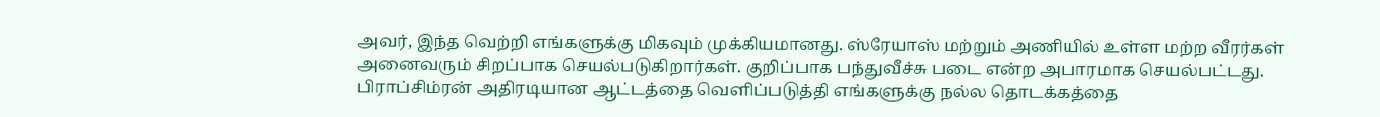அவர், இந்த வெற்றி எங்களுக்கு மிகவும் முக்கியமானது. ஸ்ரேயாஸ் மற்றும் அணியில் உள்ள மற்ற வீரர்கள் அனைவரும் சிறப்பாக செயல்படுகிறார்கள். குறிப்பாக பந்துவீச்சு படை என்ற அபாரமாக செயல்பட்டது. பிராப்சிம்ரன் அதிரடியான ஆட்டத்தை வெளிப்படுத்தி எங்களுக்கு நல்ல தொடக்கத்தை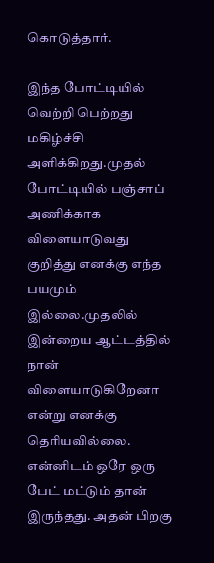கொடுத்தார்.

இந்த போட்டியில் வெற்றி பெற்றது மகிழ்ச்சி அளிக்கிறது.முதல் போட்டியில் பஞ்சாப் அணிக்காக விளையாடுவது குறித்து எனக்கு எந்த பயமும் இல்லை.முதலில் இன்றைய ஆட்டத்தில் நான் விளையாடுகிறேனா என்று எனக்கு தெரியவில்லை. என்னிடம் ஒரே ஒரு பேட் மட்டும் தான் இருந்தது. அதன் பிறகு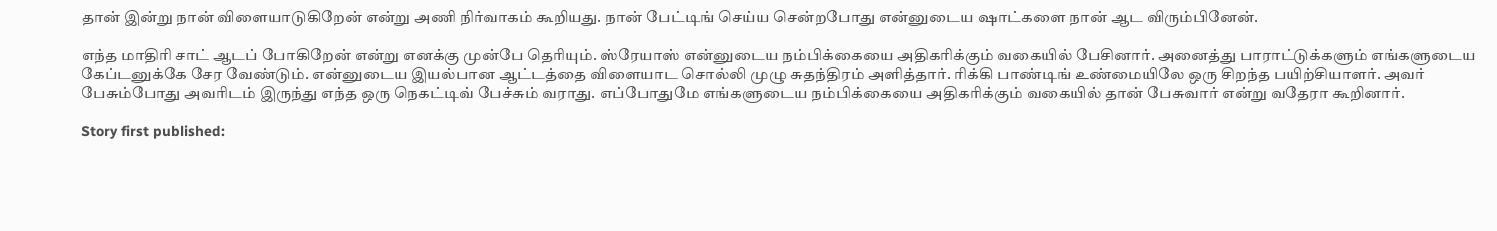தான் இன்று நான் விளையாடுகிறேன் என்று அணி நிர்வாகம் கூறியது. நான் பேட்டிங் செய்ய சென்றபோது என்னுடைய ஷாட்களை நான் ஆட விரும்பினேன்.

எந்த மாதிரி சாட் ஆடப் போகிறேன் என்று எனக்கு முன்பே தெரியும். ஸ்ரேயாஸ் என்னுடைய நம்பிக்கையை அதிகரிக்கும் வகையில் பேசினார். அனைத்து பாராட்டுக்களும் எங்களுடைய கேப்டனுக்கே சேர வேண்டும். என்னுடைய இயல்பான ஆட்டத்தை விளையாட சொல்லி முழு சுதந்திரம் அளித்தார். ரிக்கி பாண்டிங் உண்மையிலே ஒரு சிறந்த பயிற்சியாளர். அவர் பேசும்போது அவரிடம் இருந்து எந்த ஒரு நெகட்டிவ் பேச்சும் வராது. எப்போதுமே எங்களுடைய நம்பிக்கையை அதிகரிக்கும் வகையில் தான் பேசுவார் என்று வதேரா கூறினார்.

Story first published: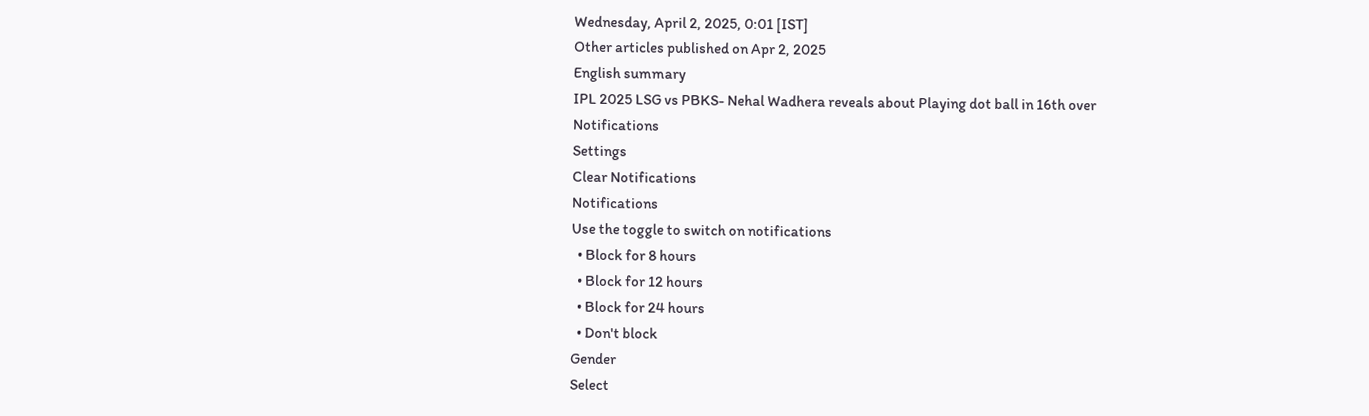Wednesday, April 2, 2025, 0:01 [IST]
Other articles published on Apr 2, 2025
English summary
IPL 2025 LSG vs PBKS- Nehal Wadhera reveals about Playing dot ball in 16th over
Notifications
Settings
Clear Notifications
Notifications
Use the toggle to switch on notifications
  • Block for 8 hours
  • Block for 12 hours
  • Block for 24 hours
  • Don't block
Gender
Select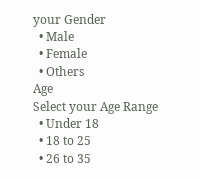your Gender
  • Male
  • Female
  • Others
Age
Select your Age Range
  • Under 18
  • 18 to 25
  • 26 to 35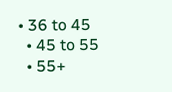• 36 to 45
  • 45 to 55
  • 55+